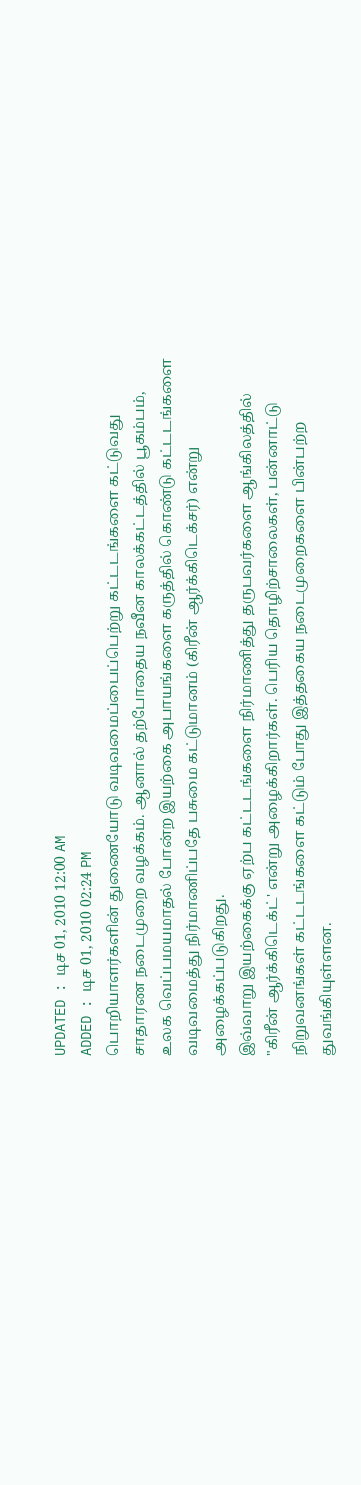UPDATED : டிச 01, 2010 12:00 AM
ADDED : டிச 01, 2010 02:24 PM
பொறியாளர்களின் துணையோடு வடிவமைப்பைப்பெற்று கட்டடங்களை கட்டுவது சாதாரண நடைமுறை வழக்கம். ஆனால் தற்போதைய நவீன காலக்கட்டத்தில் பூகம்பம், உலக வெப்பமயமாதல் போன்ற இயற்கை அபாயங்களை கருத்தில் கொண்டு கட்டடங்களை வடிவமைத்து நிர்மாணிப்பதே பசுமை கட்டுமானம் (கிரீன் ஆர்க்கிடெக்சர்) என்று அழைக்கப்படுகிறது.
இவ்வாறு இயற்கைக்கு ஏற்ப கட்டடங்களை நிர்மாணித்து தருபவர்களை ஆங்கிலத்தில் "கிரீன் ஆர்க்கிடெக்ட்' என்று அழைக்கிறார்கள். பெரிய தொழிற்சாலைகள், பன்னாட்டு நிறுவனங்கள் கட்டடங்களை கட்டும் போது இத்தகைய நடைமுறைகளை பின்பற்ற துவங்கியுள்ளன.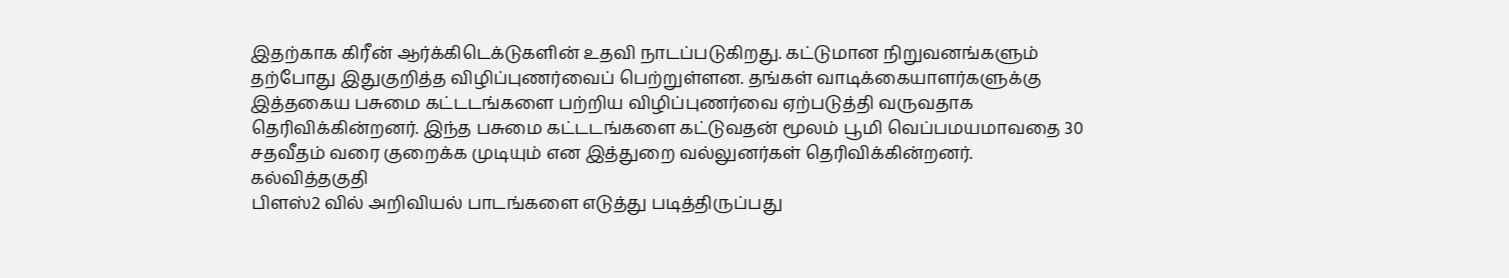இதற்காக கிரீன் ஆர்க்கிடெக்டுகளின் உதவி நாடப்படுகிறது. கட்டுமான நிறுவனங்களும் தற்போது இதுகுறித்த விழிப்புணர்வைப் பெற்றுள்ளன. தங்கள் வாடிக்கையாளர்களுக்கு இத்தகைய பசுமை கட்டடங்களை பற்றிய விழிப்புணர்வை ஏற்படுத்தி வருவதாக தெரிவிக்கின்றனர். இந்த பசுமை கட்டடங்களை கட்டுவதன் மூலம் பூமி வெப்பமயமாவதை 30 சதவீதம் வரை குறைக்க முடியும் என இத்துறை வல்லுனர்கள் தெரிவிக்கின்றனர்.
கல்வித்தகுதி
பிளஸ்2 வில் அறிவியல் பாடங்களை எடுத்து படித்திருப்பது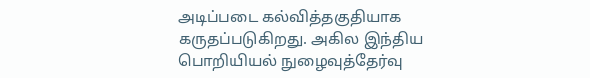அடிப்படை கல்வித்தகுதியாக கருதப்படுகிறது. அகில இந்திய பொறியியல் நுழைவுத்தேர்வு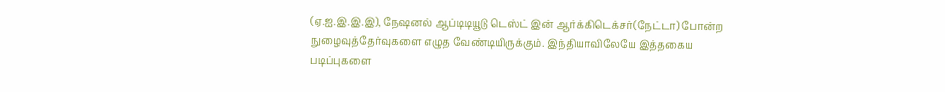(ஏ.ஐ.இ.இ.இ), நேஷனல் ஆப்டிடியூடு டெஸ்ட் இன் ஆர்க்கிடெக்சர்(நேட்டா) போன்ற நுழைவுத்தேர்வுகளை எழுத வேண்டியிருக்கும். இந்தியாவிலேயே இத்தகைய படிப்புகளை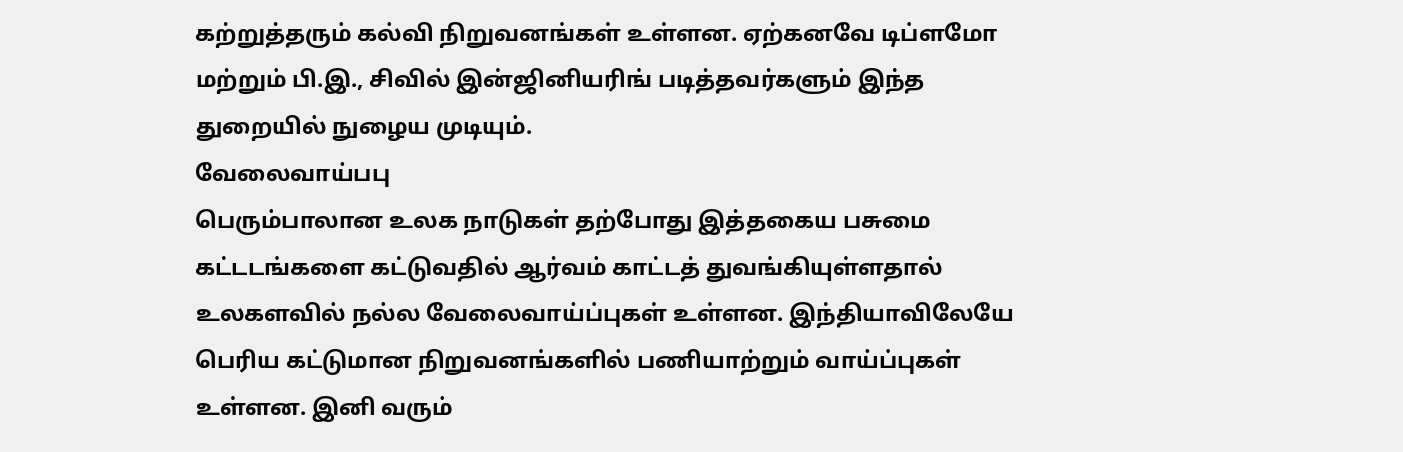கற்றுத்தரும் கல்வி நிறுவனங்கள் உள்ளன. ஏற்கனவே டிப்ளமோ மற்றும் பி.இ., சிவில் இன்ஜினியரிங் படித்தவர்களும் இந்த துறையில் நுழைய முடியும்.
வேலைவாய்பபு
பெரும்பாலான உலக நாடுகள் தற்போது இத்தகைய பசுமை கட்டடங்களை கட்டுவதில் ஆர்வம் காட்டத் துவங்கியுள்ளதால் உலகளவில் நல்ல வேலைவாய்ப்புகள் உள்ளன. இந்தியாவிலேயே பெரிய கட்டுமான நிறுவனங்களில் பணியாற்றும் வாய்ப்புகள் உள்ளன. இனி வரும்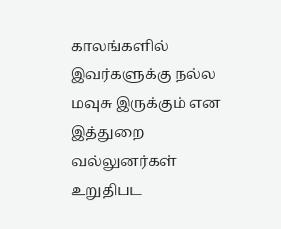காலங்களில் இவர்களுக்கு நல்ல மவுசு இருக்கும் என இத்துறை வல்லுனர்கள் உறுதிபட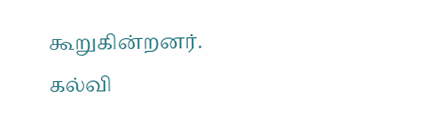கூறுகின்றனர்.
கல்வி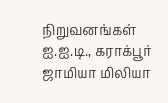நிறுவனங்கள்
ஐ.ஐ.டி., கராக்பூர்
ஜாமியா மிலியா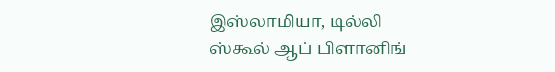இஸ்லாமியா, டில்லி
ஸ்கூல் ஆப் பிளானிங்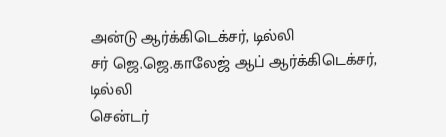அன்டு ஆர்க்கிடெக்சர், டில்லி
சர் ஜெ.ஜெ.காலேஜ் ஆப் ஆர்க்கிடெக்சர், டில்லி
சென்டர்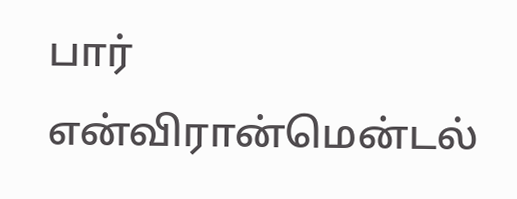பார் என்விரான்மென்டல்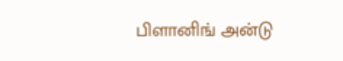பிளானிங் அன்டு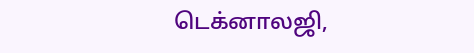டெக்னாலஜி,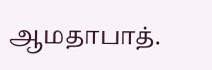ஆமதாபாத்.